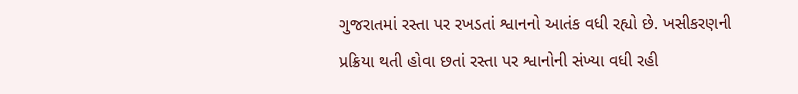ગુજરાતમાં રસ્તા પર રખડતાં શ્વાનનો આતંક વધી રહ્યો છે. ખસીકરણની પ્રક્રિયા થતી હોવા છતાં રસ્તા પર શ્વાનોની સંખ્યા વધી રહી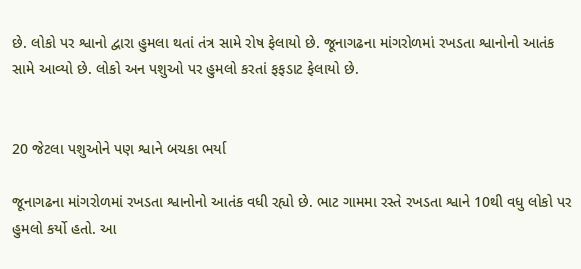છે. લોકો પર શ્વાનો દ્વારા હુમલા થતાં તંત્ર સામે રોષ ફેલાયો છે. જૂનાગઢના માંગરોળમાં રખડતા શ્વાનોનો આતંક સામે આવ્યો છે. લોકો અન પશુઓ પર હુમલો કરતાં ફફડાટ ફેલાયો છે.


20 જેટલા પશુઓને પણ શ્વાને બચકા ભર્યા

જૂનાગઢના માંગરોળમાં રખડતા શ્વાનોનો આતંક વધી રહ્યો છે. ભાટ ગામમા રસ્તે રખડતા શ્વાને 10થી વધુ લોકો પર હુમલો કર્યો હતો. આ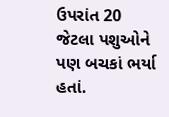ઉપરાંત 20 જેટલા પશુઓને પણ બચકાં ભર્યા હતાં.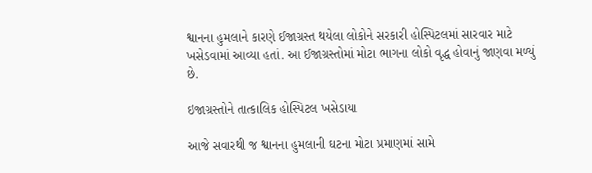શ્વાનના હુમલાને કારણે ઈજાગ્રસ્ત થયેલા લોકોને સરકારી હોસ્પિટલમાં સારવાર માટે ખસેડવામાં આવ્યા હતાં. આ ઈજાગ્રસ્તોમાં મોટા ભાગના લોકો વૃદ્ધ હોવાનું જાણવા મળ્યું છે.

ઇજાગ્રસ્તોને તાત્કાલિક હોસ્પિટલ ખસેડાયા

આજે સવારથી જ શ્વાનના હુમલાની ઘટના મોટા પ્રમાણમાં સામે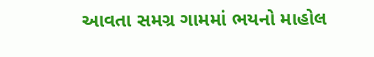આવતા સમગ્ર ગામમાં ભયનો માહોલ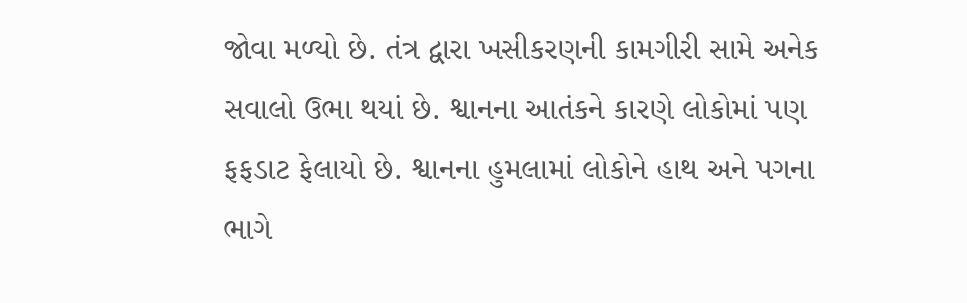જોવા મળ્યો છે. તંત્ર દ્વારા ખસીકરણની કામગીરી સામે અનેક સવાલો ઉભા થયાં છે. શ્વાનના આતંકને કારણે લોકોમાં પણ ફફડાટ ફેલાયો છે. શ્વાનના હુમલામાં લોકોને હાથ અને પગના ભાગે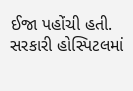ઈજા પહોંચી હતી. સરકારી હોસ્પિટલમાં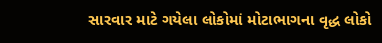સારવાર માટે ગયેલા લોકોમાં મોટાભાગના વૃદ્ધ લોકો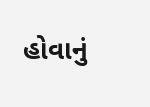હોવાનું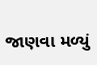જાણવા મળ્યું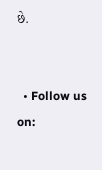છે.


  • Follow us on: